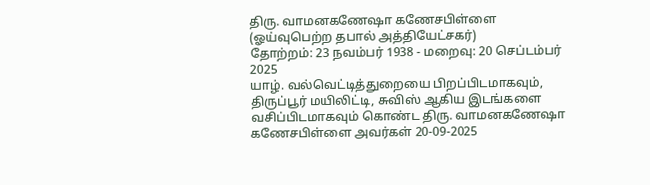திரு. வாமனகணேஷா கணேசபிள்ளை
(ஓய்வுபெற்ற தபால் அத்தியேட்சகர்)
தோற்றம்: 23 நவம்பர் 1938 - மறைவு: 20 செப்டம்பர் 2025
யாழ். வல்வெட்டித்துறையை பிறப்பிடமாகவும், திருப்பூர் மயிலிட்டி, சுவிஸ் ஆகிய இடங்களை வசிப்பிடமாகவும் கொண்ட திரு. வாமனகணேஷா கணேசபிள்ளை அவர்கள் 20-09-2025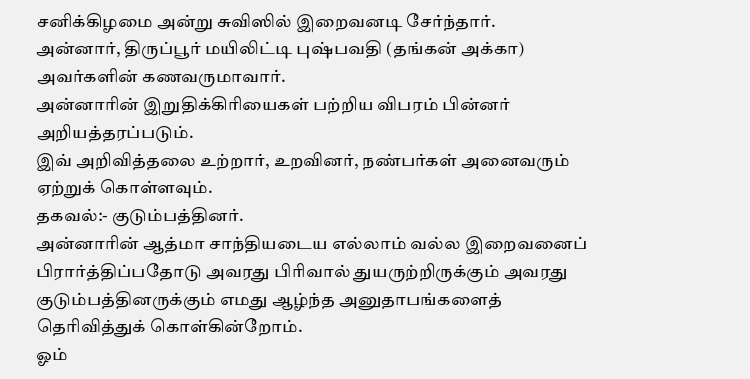சனிக்கிழமை அன்று சுவிஸில் இறைவனடி சேர்ந்தார்.
அன்னார், திருப்பூர் மயிலிட்டி புஷ்பவதி (தங்கன் அக்கா) அவர்களின் கணவருமாவார்.
அன்னாரின் இறுதிக்கிரியைகள் பற்றிய விபரம் பின்னர் அறியத்தரப்படும்.
இவ் அறிவித்தலை உற்றார், உறவினர், நண்பர்கள் அனைவரும் ஏற்றுக் கொள்ளவும்.
தகவல்:- குடும்பத்தினர்.
அன்னாரின் ஆத்மா சாந்தியடைய எல்லாம் வல்ல இறைவனைப் பிரார்த்திப்பதோடு அவரது பிரிவால் துயருற்றிருக்கும் அவரது குடும்பத்தினருக்கும் எமது ஆழ்ந்த அனுதாபங்களைத் தெரிவித்துக் கொள்கின்றோம்.
ஓம்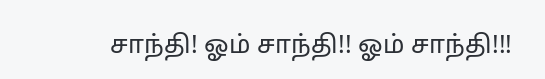சாந்தி! ஓம் சாந்தி!! ஓம் சாந்தி!!!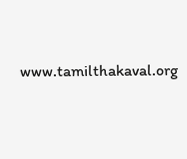www.tamilthakaval.org